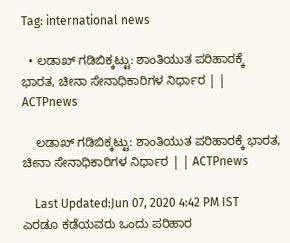Tag: international news

  • ಲಡಾಖ್ ಗಡಿಬಿಕ್ಕಟ್ಟು: ಶಾಂತಿಯುತ ಪರಿಹಾರಕ್ಕೆ ಭಾರತ, ಚೀನಾ ಸೇನಾಧಿಕಾರಿಗಳ ನಿರ್ಧಾರ | | ACTPnews

    ಲಡಾಖ್ ಗಡಿಬಿಕ್ಕಟ್ಟು: ಶಾಂತಿಯುತ ಪರಿಹಾರಕ್ಕೆ ಭಾರತ, ಚೀನಾ ಸೇನಾಧಿಕಾರಿಗಳ ನಿರ್ಧಾರ | | ACTPnews

    Last Updated:Jun 07, 2020 4:42 PM IST ಎರಡೂ ಕಡೆಯವರು ಒಂದು ಪರಿಹಾರ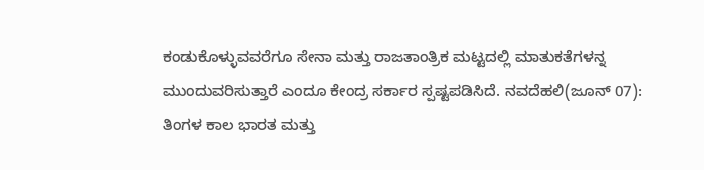ಕಂಡುಕೊಳ್ಳುವವರೆಗೂ ಸೇನಾ ಮತ್ತು ರಾಜತಾಂತ್ರಿಕ ಮಟ್ಟದಲ್ಲಿ ಮಾತುಕತೆಗಳನ್ನ ಮುಂದುವರಿಸುತ್ತಾರೆ ಎಂದೂ ಕೇಂದ್ರ ಸರ್ಕಾರ ಸ್ಪಷ್ಟಪಡಿಸಿದೆ. ನವದೆಹಲಿ(ಜೂನ್ 07): ತಿಂಗಳ ಕಾಲ ಭಾರತ ಮತ್ತು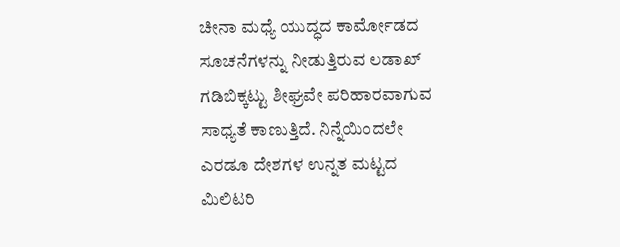ಚೀನಾ ಮಧ್ಯೆ ಯುದ್ಧದ ಕಾರ್ಮೋಡದ ಸೂಚನೆಗಳನ್ನು ನೀಡುತ್ತಿರುವ ಲಡಾಖ್ ಗಡಿಬಿಕ್ಕಟ್ಟು ಶೀಘ್ರವೇ ಪರಿಹಾರವಾಗುವ ಸಾಧ್ಯತೆ ಕಾಣುತ್ತಿದೆ. ನಿನ್ನೆಯಿಂದಲೇ ಎರಡೂ ದೇಶಗಳ ಉನ್ನತ ಮಟ್ಟದ ಮಿಲಿಟರಿ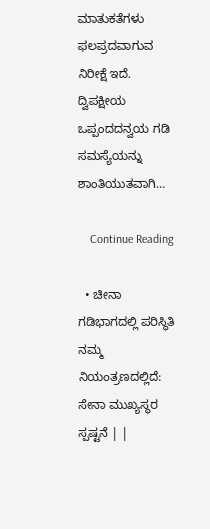ಮಾತುಕತೆಗಳು ಫಲಪ್ರದವಾಗುವ ನಿರೀಕ್ಷೆ ಇದೆ. ದ್ವಿಪಕ್ಷೀಯ ಒಪ್ಪಂದದನ್ವಯ ಗಡಿ ಸಮಸ್ಯೆಯನ್ನು ಶಾಂತಿಯುತವಾಗಿ…

    Continue Reading

  • ಚೀನಾ ಗಡಿಭಾಗದಲ್ಲಿ ಪರಿಸ್ಥಿತಿ ನಮ್ಮ ನಿಯಂತ್ರಣದಲ್ಲಿದೆ: ಸೇನಾ ಮುಖ್ಯಸ್ಥರ ಸ್ಪಷ್ಟನೆ | |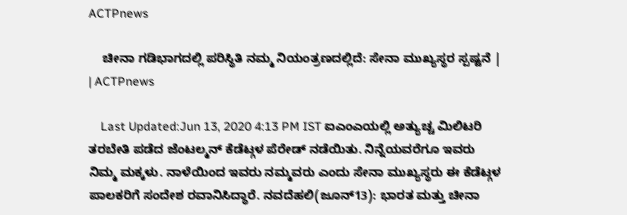ACTPnews

    ಚೀನಾ ಗಡಿಭಾಗದಲ್ಲಿ ಪರಿಸ್ಥಿತಿ ನಮ್ಮ ನಿಯಂತ್ರಣದಲ್ಲಿದೆ: ಸೇನಾ ಮುಖ್ಯಸ್ಥರ ಸ್ಪಷ್ಟನೆ | | ACTPnews

    Last Updated:Jun 13, 2020 4:13 PM IST ಐಎಂಎಯಲ್ಲಿ ಅತ್ಯುಚ್ಚ ಮಿಲಿಟರಿ ತರಬೇತಿ ಪಡೆದ ಜೆಂಟಲ್ಮನ್ ಕೆಡೆಟ್ಗಳ ಪೆರೇಡ್ ನಡೆಯಿತು. ನಿನ್ನೆಯವರೆಗೂ ಇವರು ನಿಮ್ಮ ಮಕ್ಕಳು. ನಾಳೆಯಿಂದ ಇವರು ನಮ್ಮವರು ಎಂದು ಸೇನಾ ಮುಖ್ಯಸ್ಥರು ಈ ಕೆಡೆಟ್ಗಳ ಪಾಲಕರಿಗೆ ಸಂದೇಶ ರವಾನಿಸಿದ್ಧಾರೆ. ನವದೆಹಲಿ(ಜೂನ್13): ಭಾರತ ಮತ್ತು ಚೀನಾ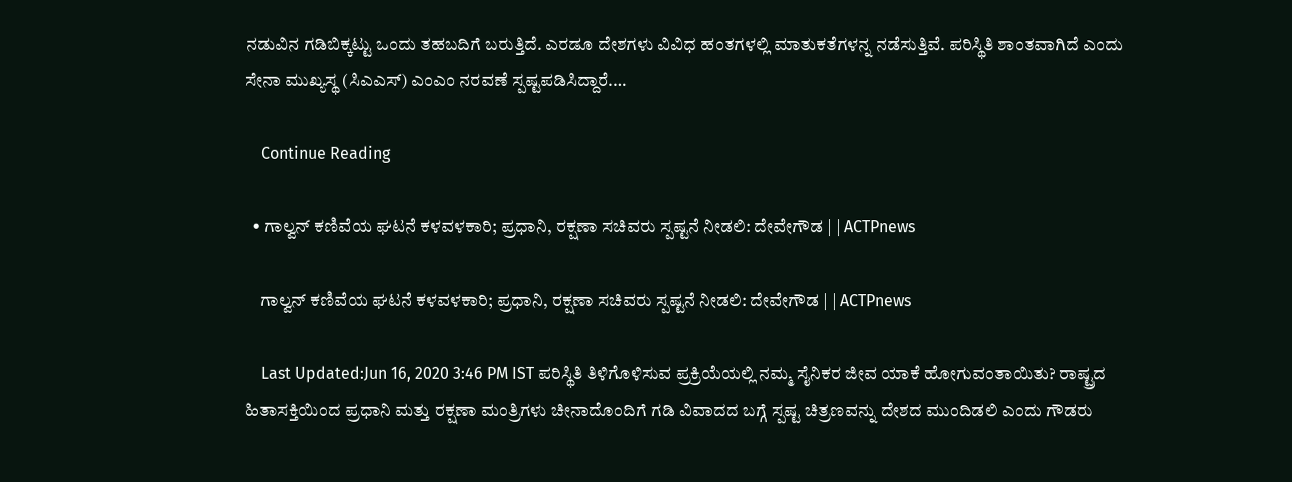ನಡುವಿನ ಗಡಿಬಿಕ್ಕಟ್ಟು ಒಂದು ತಹಬದಿಗೆ ಬರುತ್ತಿದೆ. ಎರಡೂ ದೇಶಗಳು ವಿವಿಧ ಹಂತಗಳಲ್ಲಿ ಮಾತುಕತೆಗಳನ್ನ ನಡೆಸುತ್ತಿವೆ. ಪರಿಸ್ಥಿತಿ ಶಾಂತವಾಗಿದೆ ಎಂದು ಸೇನಾ ಮುಖ್ಯಸ್ಥ (ಸಿಎಎಸ್) ಎಂಎಂ ನರವಣೆ ಸ್ಪಷ್ಟಪಡಿಸಿದ್ದಾರೆ.…

    Continue Reading

  • ಗಾಲ್ವನ್ ಕಣಿವೆಯ ಘಟನೆ ಕಳವಳಕಾರಿ; ಪ್ರಧಾನಿ, ರಕ್ಷಣಾ ಸಚಿವರು ಸ್ಪಷ್ಟನೆ ನೀಡಲಿ: ದೇವೇಗೌಡ | | ACTPnews

    ಗಾಲ್ವನ್ ಕಣಿವೆಯ ಘಟನೆ ಕಳವಳಕಾರಿ; ಪ್ರಧಾನಿ, ರಕ್ಷಣಾ ಸಚಿವರು ಸ್ಪಷ್ಟನೆ ನೀಡಲಿ: ದೇವೇಗೌಡ | | ACTPnews

    Last Updated:Jun 16, 2020 3:46 PM IST ಪರಿಸ್ಥಿತಿ ತಿಳಿಗೊಳಿಸುವ ಪ್ರಕ್ರಿಯೆಯಲ್ಲಿ ನಮ್ಮ ಸೈನಿಕರ ಜೀವ ಯಾಕೆ ಹೋಗುವಂತಾಯಿತು? ರಾಷ್ಟ್ರದ ಹಿತಾಸಕ್ತಿಯಿಂದ ಪ್ರಧಾನಿ ಮತ್ತು ರಕ್ಷಣಾ ಮಂತ್ರಿಗಳು ಚೀನಾದೊಂದಿಗೆ ಗಡಿ ವಿವಾದದ ಬಗ್ಗೆ ಸ್ಪಷ್ಟ ಚಿತ್ರಣವನ್ನು ದೇಶದ ಮುಂದಿಡಲಿ ಎಂದು ಗೌಡರು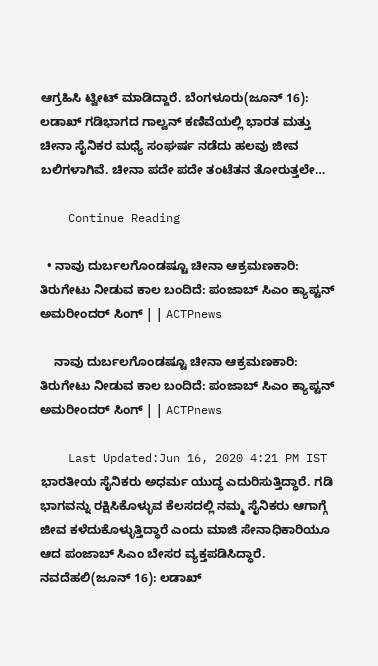ಆಗ್ರಹಿಸಿ ಟ್ವೀಟ್ ಮಾಡಿದ್ದಾರೆ. ಬೆಂಗಳೂರು(ಜೂನ್ 16): ಲಡಾಖ್ ಗಡಿಭಾಗದ ಗಾಲ್ವನ್ ಕಣಿವೆಯಲ್ಲಿ ಭಾರತ ಮತ್ತು ಚೀನಾ ಸೈನಿಕರ ಮಧ್ಯೆ ಸಂಘರ್ಷ ನಡೆದು ಹಲವು ಜೀವ ಬಲಿಗಳಾಗಿವೆ. ಚೀನಾ ಪದೇ ಪದೇ ತಂಟೆತನ ತೋರುತ್ತಲೇ…

    Continue Reading

  • ನಾವು ದುರ್ಬಲಗೊಂಡಷ್ಟೂ ಚೀನಾ ಆಕ್ರಮಣಕಾರಿ: ತಿರುಗೇಟು ನೀಡುವ ಕಾಲ ಬಂದಿದೆ: ಪಂಜಾಬ್ ಸಿಎಂ ಕ್ಯಾಪ್ಟನ್ ಅಮರೀಂದರ್ ಸಿಂಗ್ | | ACTPnews

    ನಾವು ದುರ್ಬಲಗೊಂಡಷ್ಟೂ ಚೀನಾ ಆಕ್ರಮಣಕಾರಿ: ತಿರುಗೇಟು ನೀಡುವ ಕಾಲ ಬಂದಿದೆ: ಪಂಜಾಬ್ ಸಿಎಂ ಕ್ಯಾಪ್ಟನ್ ಅಮರೀಂದರ್ ಸಿಂಗ್ | | ACTPnews

    Last Updated:Jun 16, 2020 4:21 PM IST ಭಾರತೀಯ ಸೈನಿಕರು ಅಧರ್ಮ ಯುದ್ಧ ಎದುರಿಸುತ್ತಿದ್ಧಾರೆ. ಗಡಿ ಭಾಗವನ್ನು ರಕ್ಷಿಸಿಕೊಳ್ಳುವ ಕೆಲಸದಲ್ಲಿ ನಮ್ಮ ಸೈನಿಕರು ಆಗಾಗ್ಗೆ ಜೀವ ಕಳೆದುಕೊಳ್ಳುತ್ತಿದ್ಧಾರೆ ಎಂದು ಮಾಜಿ ಸೇನಾಧಿಕಾರಿಯೂ ಆದ ಪಂಜಾಬ್ ಸಿಎಂ ಬೇಸರ ವ್ಯಕ್ತಪಡಿಸಿದ್ಧಾರೆ. ನವದೆಹಲಿ(ಜೂನ್ 16): ಲಡಾಖ್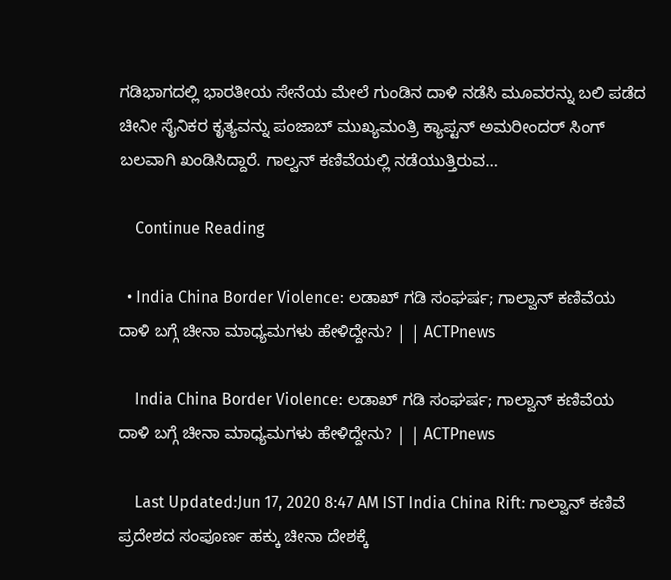ಗಡಿಭಾಗದಲ್ಲಿ ಭಾರತೀಯ ಸೇನೆಯ ಮೇಲೆ ಗುಂಡಿನ ದಾಳಿ ನಡೆಸಿ ಮೂವರನ್ನು ಬಲಿ ಪಡೆದ ಚೀನೀ ಸೈನಿಕರ ಕೃತ್ಯವನ್ನು ಪಂಜಾಬ್ ಮುಖ್ಯಮಂತ್ರಿ ಕ್ಯಾಪ್ಟನ್ ಅಮರೀಂದರ್ ಸಿಂಗ್ ಬಲವಾಗಿ ಖಂಡಿಸಿದ್ದಾರೆ. ಗಾಲ್ವನ್ ಕಣಿವೆಯಲ್ಲಿ ನಡೆಯುತ್ತಿರುವ…

    Continue Reading

  • India China Border Violence: ಲಡಾಖ್ ಗಡಿ ಸಂಘರ್ಷ; ಗಾಲ್ವಾನ್ ಕಣಿವೆಯ ದಾಳಿ ಬಗ್ಗೆ ಚೀನಾ ಮಾಧ್ಯಮಗಳು ಹೇಳಿದ್ದೇನು? | | ACTPnews

    India China Border Violence: ಲಡಾಖ್ ಗಡಿ ಸಂಘರ್ಷ; ಗಾಲ್ವಾನ್ ಕಣಿವೆಯ ದಾಳಿ ಬಗ್ಗೆ ಚೀನಾ ಮಾಧ್ಯಮಗಳು ಹೇಳಿದ್ದೇನು? | | ACTPnews

    Last Updated:Jun 17, 2020 8:47 AM IST India China Rift: ಗಾಲ್ವಾನ್ ಕಣಿವೆ ಪ್ರದೇಶದ ಸಂಪೂರ್ಣ ಹಕ್ಕು ಚೀನಾ ದೇಶಕ್ಕೆ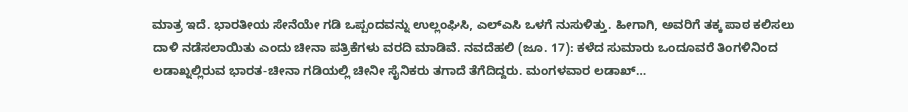ಮಾತ್ರ ಇದೆ. ಭಾರತೀಯ ಸೇನೆಯೇ ಗಡಿ ಒಪ್ಪಂದವನ್ನು ಉಲ್ಲಂಘಿಸಿ, ಎಲ್ಎಸಿ ಒಳಗೆ ನುಸುಳಿತ್ತು. ಹೀಗಾಗಿ, ಅವರಿಗೆ ತಕ್ಕ ಪಾಠ ಕಲಿಸಲು ದಾಳಿ ನಡೆಸಲಾಯಿತು ಎಂದು ಚೀನಾ ಪತ್ರಿಕೆಗಳು ವರದಿ ಮಾಡಿವೆ. ನವದೆಹಲಿ (ಜೂ. 17): ಕಳೆದ ಸುಮಾರು ಒಂದೂವರೆ ತಿಂಗಳಿನಿಂದ ಲಡಾಖ್ನಲ್ಲಿರುವ ಭಾರತ-ಚೀನಾ ಗಡಿಯಲ್ಲಿ ಚೀನೀ ಸೈನಿಕರು ತಗಾದೆ ತೆಗೆದಿದ್ದರು. ಮಂಗಳವಾರ ಲಡಾಖ್…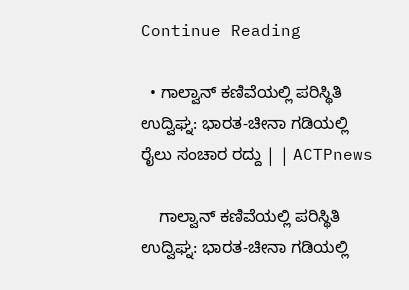Continue Reading

  • ಗಾಲ್ವಾನ್ ಕಣಿವೆಯಲ್ಲಿ ಪರಿಸ್ಥಿತಿ ಉದ್ವಿಘ್ನ: ಭಾರತ-ಚೀನಾ ಗಡಿಯಲ್ಲಿ ರೈಲು ಸಂಚಾರ ರದ್ದು | | ACTPnews

    ಗಾಲ್ವಾನ್ ಕಣಿವೆಯಲ್ಲಿ ಪರಿಸ್ಥಿತಿ ಉದ್ವಿಘ್ನ: ಭಾರತ-ಚೀನಾ ಗಡಿಯಲ್ಲಿ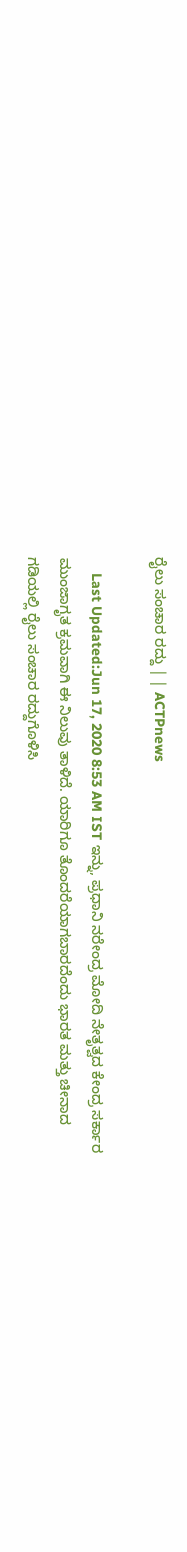ರೈಲು ಸಂಚಾರ ರದ್ದು | | ACTPnews

    Last Updated:Jun 17, 2020 8:53 AM IST ಇನ್ನು, ಪ್ರಧಾನಿ ನರೇಂದ್ರ ಮೋದಿ ನೇತೃತ್ವದ ಕೇಂದ್ರ ಸರ್ಕಾರ ಮುಂಜಾಗೃತ ಕ್ರಮವಾಗಿ ಈ ನಿಲುವು ತಾಳಿದೆ. ಯಾರಿಗೂ ತೊಂದರೆಯಾಗಬಾರದೆಂದು ಭಾರತ ಮತ್ತು ಚೀನಾದ ಗಡಿಯಲ್ಲಿ ರೈಲು ಸಂಚಾರ ರದ್ದುಗೊಳಿಸಿ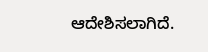ಆದೇಶಿಸಲಾಗಿದೆ.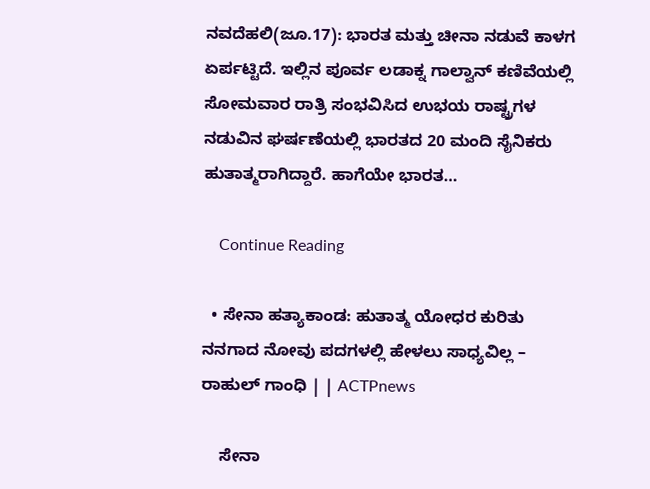ನವದೆಹಲಿ(ಜೂ.17): ಭಾರತ ಮತ್ತು ಚೀನಾ ನಡುವೆ ಕಾಳಗ ಏರ್ಪಟ್ಟಿದೆ. ಇಲ್ಲಿನ ಪೂರ್ವ ಲಡಾಕ್ನ ಗಾಲ್ವಾನ್ ಕಣಿವೆಯಲ್ಲಿ ಸೋಮವಾರ ರಾತ್ರಿ ಸಂಭವಿಸಿದ ಉಭಯ ರಾಷ್ಟ್ರಗಳ ನಡುವಿನ ಘರ್ಷಣೆಯಲ್ಲಿ ಭಾರತದ 20 ಮಂದಿ ಸೈನಿಕರು ಹುತಾತ್ಮರಾಗಿದ್ದಾರೆ. ಹಾಗೆಯೇ ಭಾರತ…

    Continue Reading

  • ಸೇನಾ ಹತ್ಯಾಕಾಂಡ: ಹುತಾತ್ಮ ಯೋಧರ ಕುರಿತು ನನಗಾದ ನೋವು ಪದಗಳಲ್ಲಿ ಹೇಳಲು ಸಾಧ್ಯವಿಲ್ಲ – ರಾಹುಲ್ ಗಾಂಧಿ | | ACTPnews

    ಸೇನಾ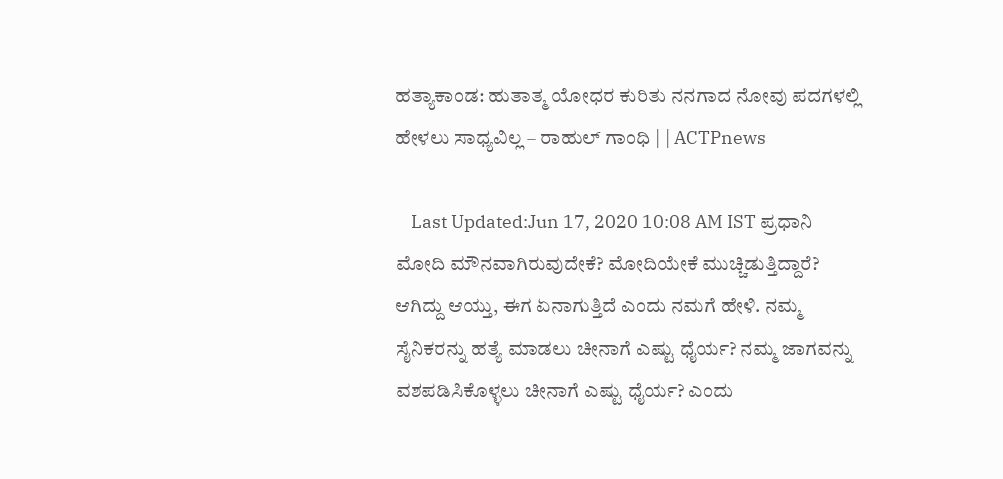ಹತ್ಯಾಕಾಂಡ: ಹುತಾತ್ಮ ಯೋಧರ ಕುರಿತು ನನಗಾದ ನೋವು ಪದಗಳಲ್ಲಿ ಹೇಳಲು ಸಾಧ್ಯವಿಲ್ಲ – ರಾಹುಲ್ ಗಾಂಧಿ | | ACTPnews

    Last Updated:Jun 17, 2020 10:08 AM IST ಪ್ರಧಾನಿ ಮೋದಿ ಮೌನವಾಗಿರುವುದೇಕೆ? ಮೋದಿಯೇಕೆ ಮುಚ್ಚಿಡುತ್ತಿದ್ದಾರೆ? ಆಗಿದ್ದು ಆಯ್ತು, ಈಗ ಏನಾಗುತ್ತಿದೆ ಎಂದು ನಮಗೆ ಹೇಳಿ. ನಮ್ಮ ಸೈನಿಕರನ್ನು ಹತ್ಯೆ ಮಾಡಲು ಚೀನಾಗೆ ಎಷ್ಟು ಧೈರ್ಯ? ನಮ್ಮ ಜಾಗವನ್ನು ವಶಪಡಿಸಿಕೊಳ್ಳಲು ಚೀನಾಗೆ ಎಷ್ಟು ಧೈರ್ಯ? ಎಂದು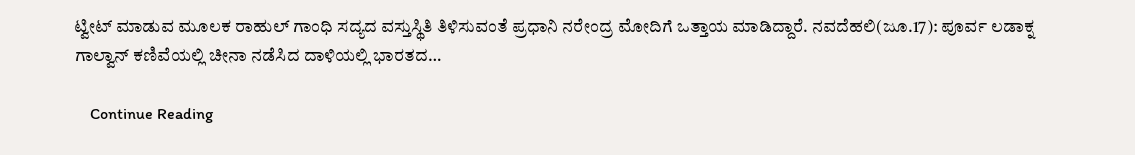ಟ್ವೀಟ್ ಮಾಡುವ ಮೂಲಕ ರಾಹುಲ್ ಗಾಂಧಿ ಸದ್ಯದ ವಸ್ತುಸ್ಥಿತಿ ತಿಳಿಸುವಂತೆ ಪ್ರಧಾನಿ ನರೇಂದ್ರ ಮೋದಿಗೆ ಒತ್ತಾಯ ಮಾಡಿದ್ದಾರೆ. ನವದೆಹಲಿ(ಜೂ.17): ಪೂರ್ವ ಲಡಾಕ್ನ ಗಾಲ್ವಾನ್ ಕಣಿವೆಯಲ್ಲಿ ಚೀನಾ ನಡೆಸಿದ ದಾಳಿಯಲ್ಲಿ ಭಾರತದ…

    Continue Reading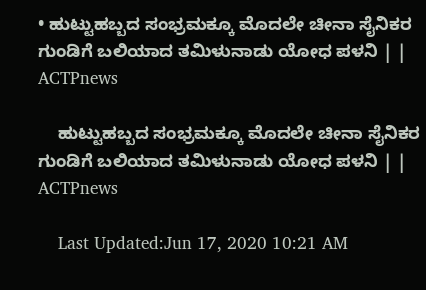• ಹುಟ್ಟುಹಬ್ಬದ ಸಂಭ್ರಮಕ್ಕೂ ಮೊದಲೇ ಚೀನಾ ಸೈನಿಕರ ಗುಂಡಿಗೆ ಬಲಿಯಾದ ತಮಿಳುನಾಡು ಯೋಧ ಪಳನಿ | | ACTPnews

    ಹುಟ್ಟುಹಬ್ಬದ ಸಂಭ್ರಮಕ್ಕೂ ಮೊದಲೇ ಚೀನಾ ಸೈನಿಕರ ಗುಂಡಿಗೆ ಬಲಿಯಾದ ತಮಿಳುನಾಡು ಯೋಧ ಪಳನಿ | | ACTPnews

    Last Updated:Jun 17, 2020 10:21 AM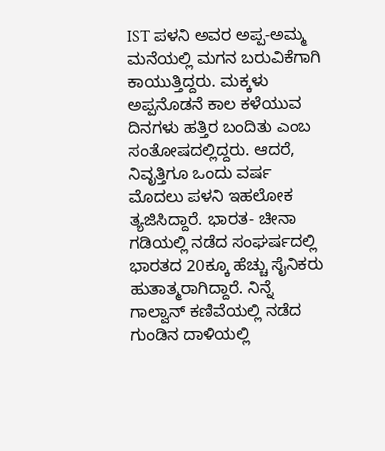IST ಪಳನಿ ಅವರ ಅಪ್ಪ-ಅಮ್ಮ ಮನೆಯಲ್ಲಿ ಮಗನ ಬರುವಿಕೆಗಾಗಿ ಕಾಯುತ್ತಿದ್ದರು. ಮಕ್ಕಳು ಅಪ್ಪನೊಡನೆ ಕಾಲ ಕಳೆಯುವ ದಿನಗಳು ಹತ್ತಿರ ಬಂದಿತು ಎಂಬ ಸಂತೋಷದಲ್ಲಿದ್ದರು. ಆದರೆ, ನಿವೃತ್ತಿಗೂ ಒಂದು ವರ್ಷ ಮೊದಲು ಪಳನಿ ಇಹಲೋಕ ತ್ಯಜಿಸಿದ್ದಾರೆ. ಭಾರತ- ಚೀನಾ ಗಡಿಯಲ್ಲಿ ನಡೆದ ಸಂಘರ್ಷದಲ್ಲಿ ಭಾರತದ 20ಕ್ಕೂ ಹೆಚ್ಚು ಸೈನಿಕರು ಹುತಾತ್ಮರಾಗಿದ್ದಾರೆ. ನಿನ್ನೆ ಗಾಲ್ವಾನ್ ಕಣಿವೆಯಲ್ಲಿ ನಡೆದ ಗುಂಡಿನ ದಾಳಿಯಲ್ಲಿ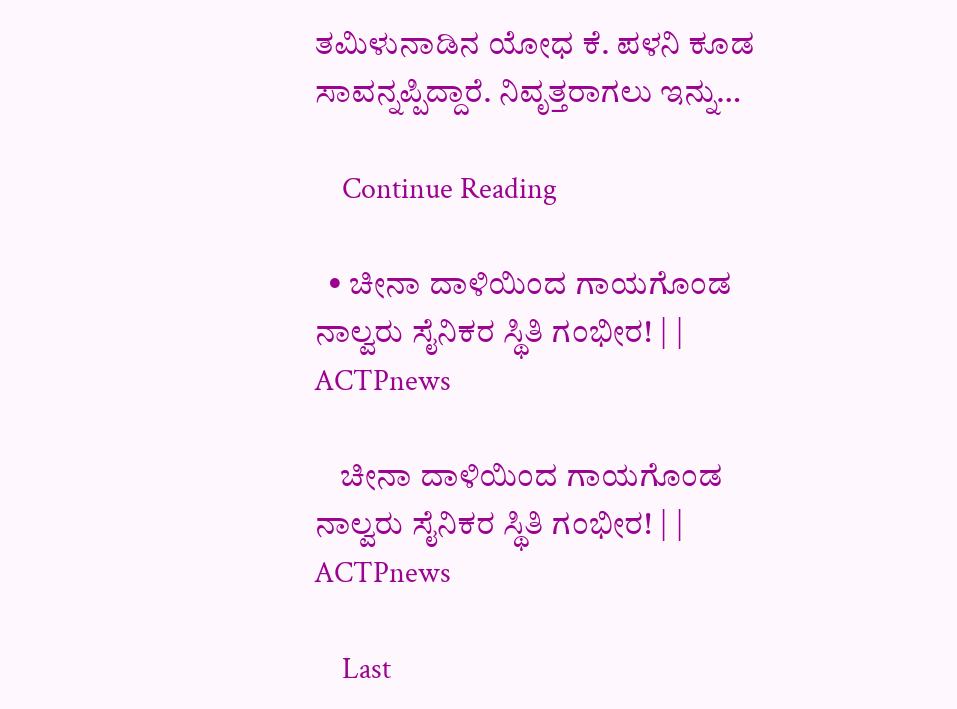ತಮಿಳುನಾಡಿನ ಯೋಧ ಕೆ. ಪಳನಿ ಕೂಡ ಸಾವನ್ನಪ್ಪಿದ್ದಾರೆ. ನಿವೃತ್ತರಾಗಲು ಇನ್ನು…

    Continue Reading

  • ಚೀನಾ ದಾಳಿಯಿಂದ ಗಾಯಗೊಂಡ ನಾಲ್ವರು ಸೈನಿಕರ ಸ್ಥಿತಿ ಗಂಭೀರ! | | ACTPnews

    ಚೀನಾ ದಾಳಿಯಿಂದ ಗಾಯಗೊಂಡ ನಾಲ್ವರು ಸೈನಿಕರ ಸ್ಥಿತಿ ಗಂಭೀರ! | | ACTPnews

    Last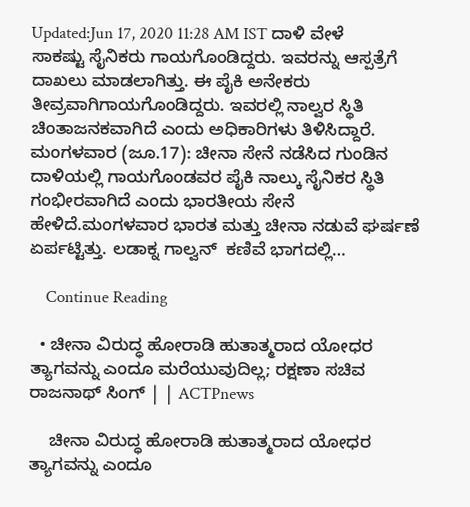Updated:Jun 17, 2020 11:28 AM IST ದಾಳಿ ವೇಳೆ ಸಾಕಷ್ಟು ಸೈನಿಕರು ಗಾಯಗೊಂಡಿದ್ದರು. ಇವರನ್ನು ಆಸ್ಪತ್ರೆಗೆ ದಾಖಲು ಮಾಡಲಾಗಿತ್ತು. ಈ ಪೈಕಿ ಅನೇಕರು ತೀವ್ರವಾಗಿಗಾಯಗೊಂಡಿದ್ದರು. ಇವರಲ್ಲಿ ನಾಲ್ವರ ಸ್ಥಿತಿ ಚಿಂತಾಜನಕವಾಗಿದೆ ಎಂದು ಅಧಿಕಾರಿಗಳು ತಿಳಿಸಿದ್ದಾರೆ. ಮಂಗಳವಾರ (ಜೂ.17): ಚೀನಾ ಸೇನೆ ನಡೆಸಿದ ಗುಂಡಿನ ದಾಳಿಯಲ್ಲಿ ಗಾಯಗೊಂಡವರ ಪೈಕಿ ನಾಲ್ಕು ಸೈನಿಕರ ಸ್ಥಿತಿ ಗಂಭೀರವಾಗಿದೆ ಎಂದು ಭಾರತೀಯ ಸೇನೆ ಹೇಳಿದೆ.ಮಂಗಳವಾರ ಭಾರತ ಮತ್ತು ಚೀನಾ ನಡುವೆ ಘರ್ಷಣೆ ಏರ್ಪಟ್ಟಿತ್ತು. ಲಡಾಕ್ನ ಗಾಲ್ವನ್  ಕಣಿವೆ ಭಾಗದಲ್ಲಿ…

    Continue Reading

  • ಚೀನಾ ವಿರುದ್ಧ ಹೋರಾಡಿ ಹುತಾತ್ಮರಾದ ಯೋಧರ ತ್ಯಾಗವನ್ನು ಎಂದೂ ಮರೆಯುವುದಿಲ್ಲ; ರಕ್ಷಣಾ ಸಚಿವ ರಾಜನಾಥ್ ಸಿಂಗ್ | | ACTPnews

    ಚೀನಾ ವಿರುದ್ಧ ಹೋರಾಡಿ ಹುತಾತ್ಮರಾದ ಯೋಧರ ತ್ಯಾಗವನ್ನು ಎಂದೂ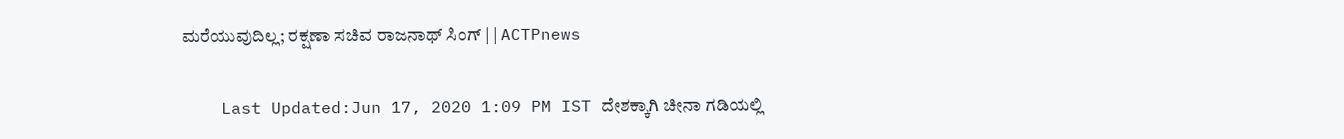ಮರೆಯುವುದಿಲ್ಲ; ರಕ್ಷಣಾ ಸಚಿವ ರಾಜನಾಥ್ ಸಿಂಗ್ | | ACTPnews

    Last Updated:Jun 17, 2020 1:09 PM IST ದೇಶಕ್ಕಾಗಿ ಚೀನಾ ಗಡಿಯಲ್ಲಿ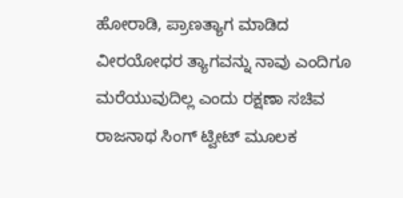ಹೋರಾಡಿ, ಪ್ರಾಣತ್ಯಾಗ ಮಾಡಿದ ವೀರಯೋಧರ ತ್ಯಾಗವನ್ನು ನಾವು ಎಂದಿಗೂ ಮರೆಯುವುದಿಲ್ಲ ಎಂದು ರಕ್ಷಣಾ ಸಚಿವ ರಾಜನಾಥ ಸಿಂಗ್ ಟ್ವೀಟ್ ಮೂಲಕ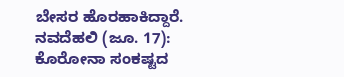ಬೇಸರ ಹೊರಹಾಕಿದ್ದಾರೆ. ನವದೆಹಲಿ (ಜೂ. 17): ಕೊರೋನಾ ಸಂಕಷ್ಟದ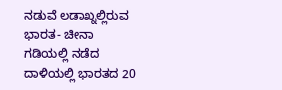ನಡುವೆ ಲಡಾಖ್ನಲ್ಲಿರುವ ಭಾರತ- ಚೀನಾ ಗಡಿಯಲ್ಲಿ ನಡೆದ ದಾಳಿಯಲ್ಲಿ ಭಾರತದ 20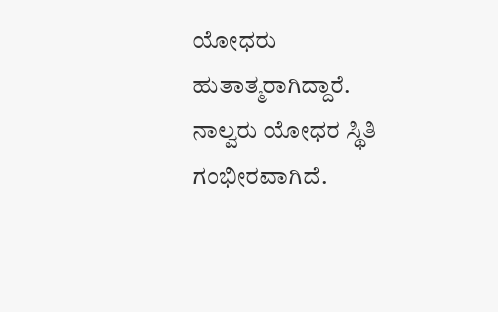ಯೋಧರು ಹುತಾತ್ಮರಾಗಿದ್ದಾರೆ. ನಾಲ್ವರು ಯೋಧರ ಸ್ಥಿತಿ ಗಂಭೀರವಾಗಿದೆ.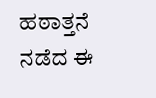ಹಠಾತ್ತನೆ ನಡೆದ ಈ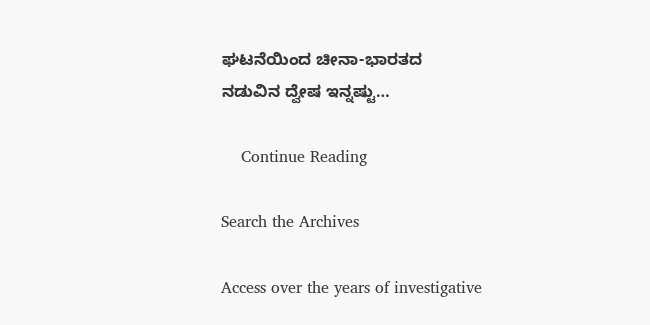ಘಟನೆಯಿಂದ ಚೀನಾ-ಭಾರತದ ನಡುವಿನ ದ್ವೇಷ ಇನ್ನಷ್ಟು…

    Continue Reading

Search the Archives

Access over the years of investigative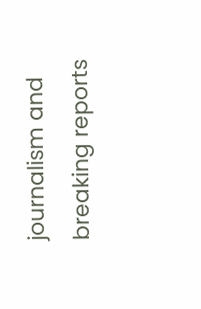journalism and breaking reports